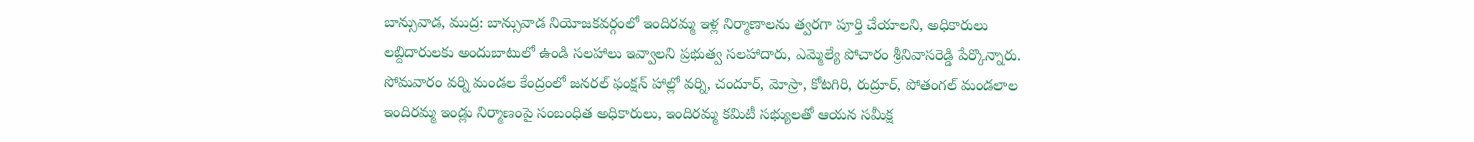బాన్సువాడ, ముద్ర: బాన్సువాడ నియోజకవర్గంలో ఇందిరమ్మ ఇళ్ల నిర్మాణాలను త్వరగా పూర్తి చేయాలని, అధికారులు లబ్దిదారులకు అందుబాటులో ఉండి సలహాలు ఇవ్వాలని ప్రభుత్వ సలహాదారు, ఎమ్మెల్యే పోచారం శ్రీనివాసరెడ్డి పేర్కొన్నారు. సోమవారం వర్ని మండల కేంద్రంలో జనరల్ ఫంక్షన్ హాల్లో వర్ని, చందూర్, మోస్రా, కోటగిరి, రుద్రూర్, పోతంగల్ మండలాల ఇందిరమ్మ ఇండ్లు నిర్మాణంపై సంబంధిత అధికారులు, ఇందిరమ్మ కమిటీ సభ్యులతో ఆయన సమీక్ష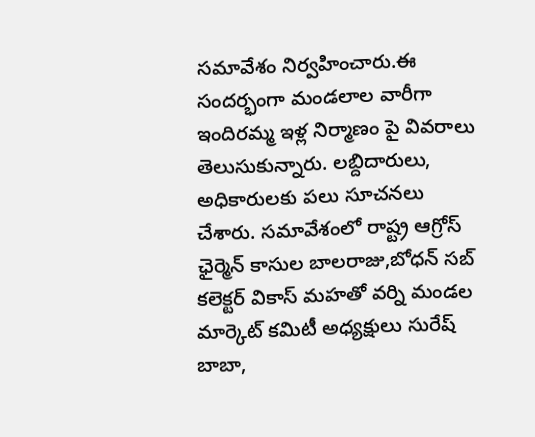సమావేశం నిర్వహించారు.ఈ సందర్భంగా మండలాల వారీగా ఇందిరమ్మ ఇళ్ల నిర్మాణం పై వివరాలు తెలుసుకున్నారు. లబ్దిదారులు, అధికారులకు పలు సూచనలు చేశారు. సమావేశంలో రాష్ట్ర ఆగ్రోస్ ఛైర్మెన్ కాసుల బాలరాజు,బోధన్ సబ్ కలెక్టర్ వికాస్ మహతో వర్ని మండల మార్కెట్ కమిటీ అధ్యక్షులు సురేష్ బాబా,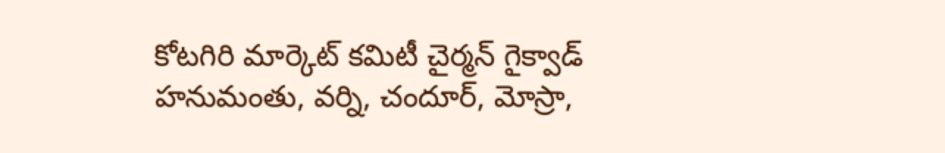కోటగిరి మార్కెట్ కమిటీ చైర్మన్ గైక్వాడ్ హనుమంతు, వర్ని, చందూర్, మోస్రా,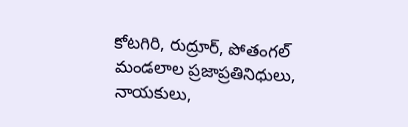కోటగిరి, రుద్రూర్, పోతంగల్ మండలాల ప్రజాప్రతినిధులు, నాయకులు,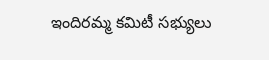ఇందిరమ్మ కమిటీ సభ్యులు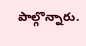పాల్గొన్నారు.